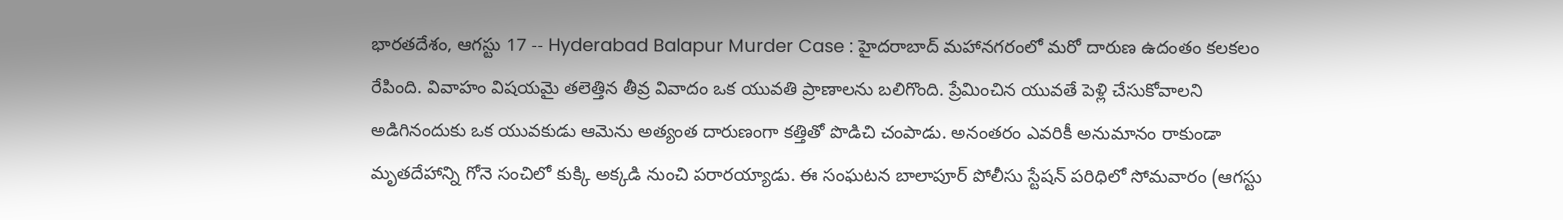భారతదేశం, ఆగస్టు 17 -- Hyderabad Balapur Murder Case : హైదరాబాద్ మహానగరంలో మరో దారుణ ఉదంతం కలకలం రేపింది. వివాహం విషయమై తలెత్తిన తీవ్ర వివాదం ఒక యువతి ప్రాణాలను బలిగొంది. ప్రేమించిన యువతే పెళ్లి చేసుకోవాలని అడిగినందుకు ఒక యువకుడు ఆమెను అత్యంత దారుణంగా కత్తితో పొడిచి చంపాడు. అనంతరం ఎవరికీ అనుమానం రాకుండా మృతదేహాన్ని గోనె సంచిలో కుక్కి అక్కడి నుంచి పరారయ్యాడు. ఈ సంఘటన బాలాపూర్ పోలీసు స్టేషన్ పరిధిలో సోమవారం (ఆగస్టు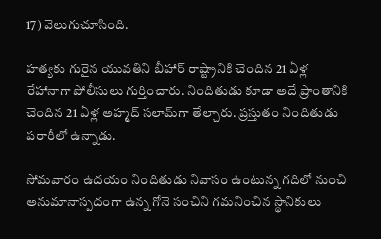17) వెలుగుచూసింది.

హత్యకు గురైన యువతిని బీహార్ రాష్ట్రానికి చెందిన 21 ఏళ్ల రేహానాగా పోలీసులు గుర్తించారు. నిందితుడు కూడా అదే ప్రాంతానికి చెందిన 21 ఏళ్ల అహ్మద్ సలామ్‌గా తేల్చారు. ప్రస్తుతం నిందితుడు పరారీలో ఉన్నాడు.

సోమవారం ఉదయం నిందితుడు నివాసం ఉంటున్న గదిలో నుంచి అనుమానాస్పదంగా ఉన్న గోనె సంచిని గమనించిన స్థానికులు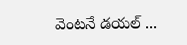వెంటనే డయల్ ...